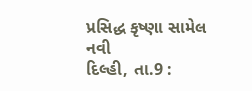પ્રસિદ્ધ કૃષ્ણા સામેલ
નવી
દિલ્હી, તા.9 :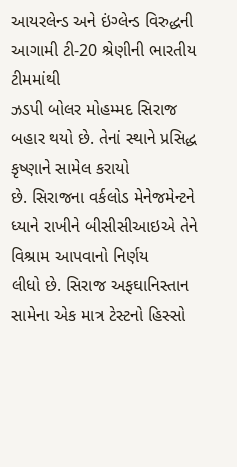આયરલેન્ડ અને ઇંગ્લેન્ડ વિરુદ્ધની આગામી ટી-20 શ્રેણીની ભારતીય ટીમમાંથી
ઝડપી બોલર મોહમ્મદ સિરાજ બહાર થયો છે. તેનાં સ્થાને પ્રસિદ્ધ કૃષ્ણાને સામેલ કરાયો
છે. સિરાજના વર્કલોડ મેનેજમેન્ટને ધ્યાને રાખીને બીસીસીઆઇએ તેને વિશ્રામ આપવાનો નિર્ણય
લીધો છે. સિરાજ અફઘાનિસ્તાન સામેના એક માત્ર ટેસ્ટનો હિસ્સો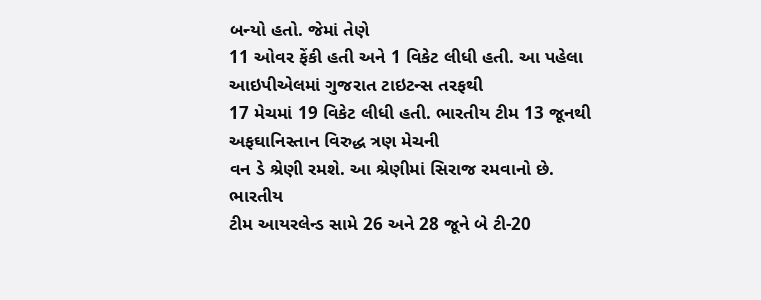બન્યો હતો. જેમાં તેણે
11 ઓવર ફેંકી હતી અને 1 વિકેટ લીધી હતી. આ પહેલા આઇપીએલમાં ગુજરાત ટાઇટન્સ તરફથી
17 મેચમાં 19 વિકેટ લીધી હતી. ભારતીય ટીમ 13 જૂનથી અફઘાનિસ્તાન વિરુદ્ધ ત્રણ મેચની
વન ડે શ્રેણી રમશે. આ શ્રેણીમાં સિરાજ રમવાનો છે.
ભારતીય
ટીમ આયરલેન્ડ સામે 26 અને 28 જૂને બે ટી-20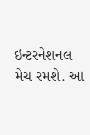ઇન્ટરનેશનલ મેચ રમશે. આ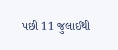પછી 11 જુલાઈથી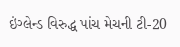ઇંગ્લેન્ડ વિરુદ્ધ પાંચ મેચની ટી-20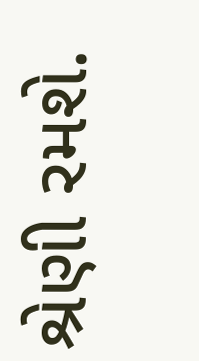શ્રેણી રમશે.